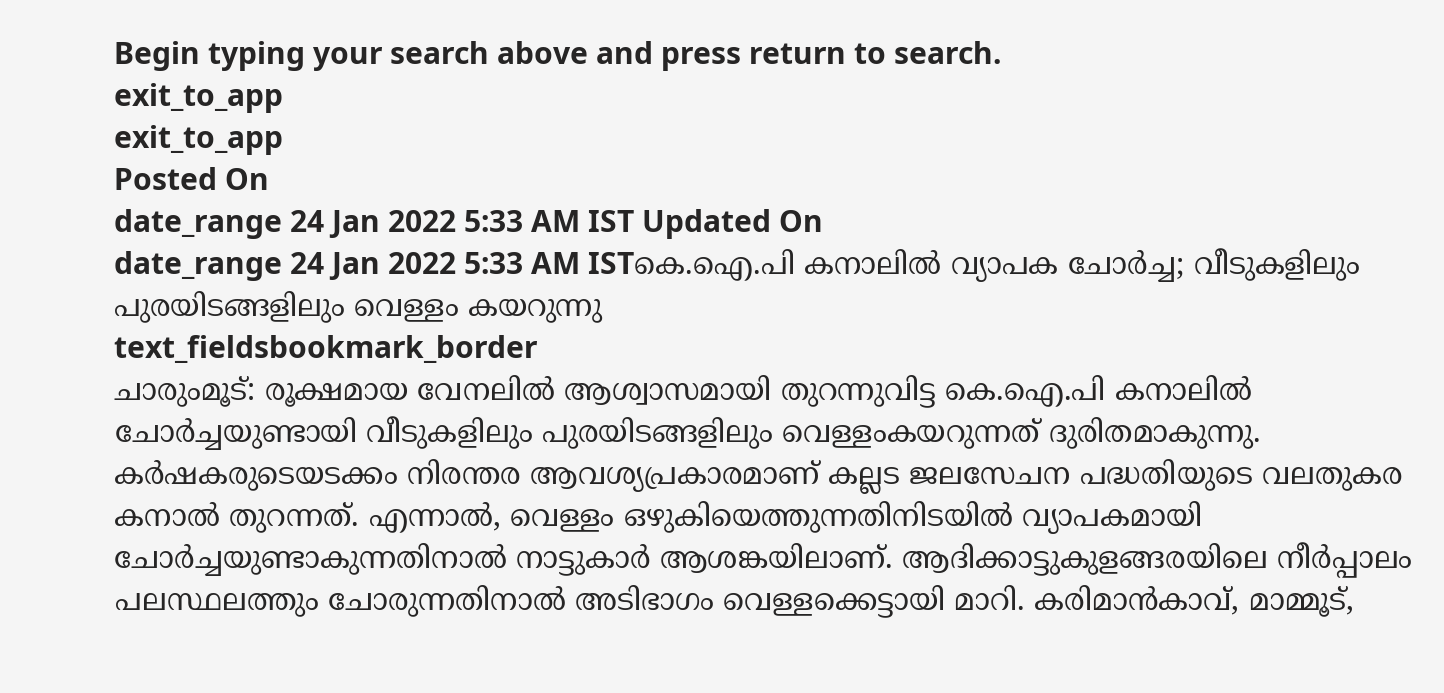Begin typing your search above and press return to search.
exit_to_app
exit_to_app
Posted On
date_range 24 Jan 2022 5:33 AM IST Updated On
date_range 24 Jan 2022 5:33 AM ISTകെ.ഐ.പി കനാലിൽ വ്യാപക ചോർച്ച; വീടുകളിലും പുരയിടങ്ങളിലും വെള്ളം കയറുന്നു
text_fieldsbookmark_border
ചാരുംമൂട്: രൂക്ഷമായ വേനലിൽ ആശ്വാസമായി തുറന്നുവിട്ട കെ.ഐ.പി കനാലിൽ ചോർച്ചയുണ്ടായി വീടുകളിലും പുരയിടങ്ങളിലും വെള്ളംകയറുന്നത് ദുരിതമാകുന്നു. കർഷകരുടെയടക്കം നിരന്തര ആവശ്യപ്രകാരമാണ് കല്ലട ജലസേചന പദ്ധതിയുടെ വലതുകര കനാൽ തുറന്നത്. എന്നാൽ, വെള്ളം ഒഴുകിയെത്തുന്നതിനിടയിൽ വ്യാപകമായി ചോർച്ചയുണ്ടാകുന്നതിനാൽ നാട്ടുകാർ ആശങ്കയിലാണ്. ആദിക്കാട്ടുകുളങ്ങരയിലെ നീർപ്പാലം പലസ്ഥലത്തും ചോരുന്നതിനാൽ അടിഭാഗം വെള്ളക്കെട്ടായി മാറി. കരിമാൻകാവ്, മാമ്മൂട്,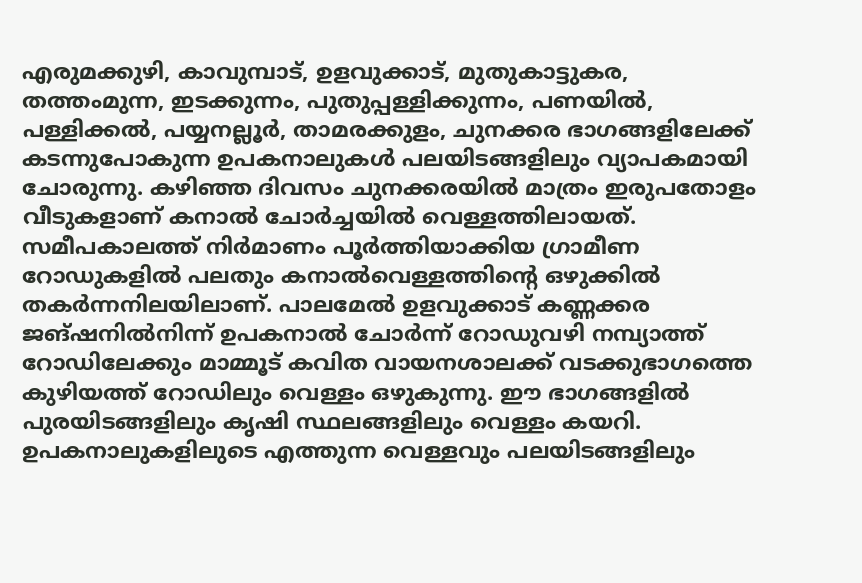എരുമക്കുഴി, കാവുമ്പാട്, ഉളവുക്കാട്, മുതുകാട്ടുകര, തത്തംമുന്ന, ഇടക്കുന്നം, പുതുപ്പള്ളിക്കുന്നം, പണയിൽ, പള്ളിക്കൽ, പയ്യനല്ലൂർ, താമരക്കുളം, ചുനക്കര ഭാഗങ്ങളിലേക്ക് കടന്നുപോകുന്ന ഉപകനാലുകൾ പലയിടങ്ങളിലും വ്യാപകമായി ചോരുന്നു. കഴിഞ്ഞ ദിവസം ചുനക്കരയിൽ മാത്രം ഇരുപതോളം വീടുകളാണ് കനാൽ ചോർച്ചയിൽ വെള്ളത്തിലായത്. സമീപകാലത്ത് നിർമാണം പൂർത്തിയാക്കിയ ഗ്രാമീണ റോഡുകളിൽ പലതും കനാൽവെള്ളത്തിന്റെ ഒഴുക്കിൽ തകർന്നനിലയിലാണ്. പാലമേൽ ഉളവുക്കാട് കണ്ണക്കര ജങ്ഷനിൽനിന്ന് ഉപകനാൽ ചോർന്ന് റോഡുവഴി നമ്പ്യാത്ത് റോഡിലേക്കും മാമ്മൂട് കവിത വായനശാലക്ക് വടക്കുഭാഗത്തെ കുഴിയത്ത് റോഡിലും വെള്ളം ഒഴുകുന്നു. ഈ ഭാഗങ്ങളിൽ പുരയിടങ്ങളിലും കൃഷി സ്ഥലങ്ങളിലും വെള്ളം കയറി. ഉപകനാലുകളിലുടെ എത്തുന്ന വെള്ളവും പലയിടങ്ങളിലും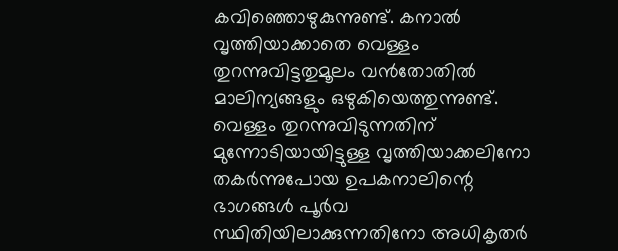കവിഞ്ഞൊഴുകുന്നുണ്ട്. കനാൽ വൃത്തിയാക്കാതെ വെള്ളം തുറന്നുവിട്ടതുമൂലം വൻതോതിൽ മാലിന്യങ്ങളും ഒഴുകിയെത്തുന്നുണ്ട്. വെള്ളം തുറന്നുവിടുന്നതിന് മുന്നോടിയായിട്ടുള്ള വൃത്തിയാക്കലിനോ തകർന്നുപോയ ഉപകനാലിന്റെ ഭാഗങ്ങൾ പൂർവ സ്ഥിതിയിലാക്കുന്നതിനോ അധികൃതർ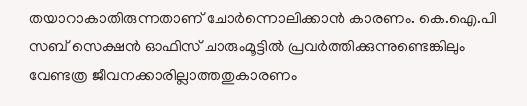തയാറാകാതിരുന്നതാണ് ചോർന്നൊലിക്കാൻ കാരണം. കെ.ഐ.പി സബ് സെക്ഷൻ ഓഫിസ് ചാരുംമൂട്ടിൽ പ്രവർത്തിക്കുന്നുണ്ടെങ്കിലും വേണ്ടത്ര ജീവനക്കാരില്ലാത്തതുകാരണം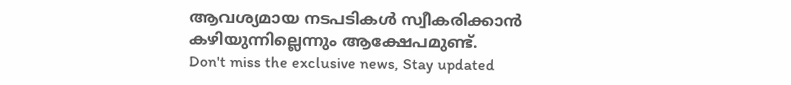ആവശ്യമായ നടപടികൾ സ്വീകരിക്കാൻ കഴിയുന്നില്ലെന്നും ആക്ഷേപമുണ്ട്.
Don't miss the exclusive news, Stay updated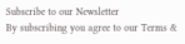Subscribe to our Newsletter
By subscribing you agree to our Terms &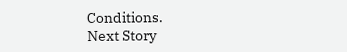Conditions.
Next Story